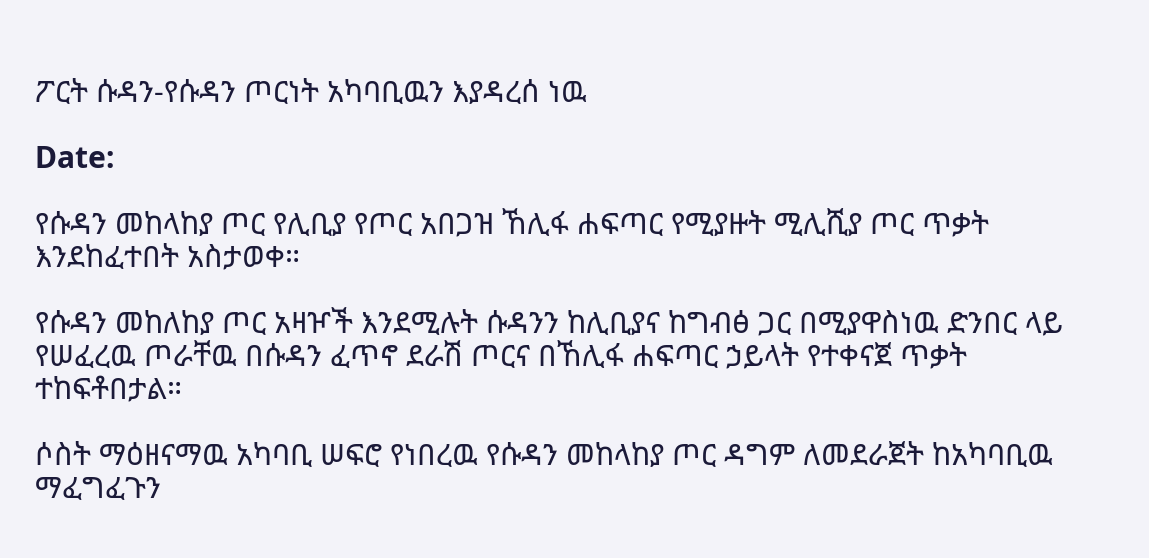ፖርት ሱዳን-የሱዳን ጦርነት አካባቢዉን እያዳረሰ ነዉ

Date:

የሱዳን መከላከያ ጦር የሊቢያ የጦር አበጋዝ ኸሊፋ ሐፍጣር የሚያዙት ሚሊሺያ ጦር ጥቃት እንደከፈተበት አስታወቀ።

የሱዳን መከለከያ ጦር አዛዦች እንደሚሉት ሱዳንን ከሊቢያና ከግብፅ ጋር በሚያዋስነዉ ድንበር ላይ የሠፈረዉ ጦራቸዉ በሱዳን ፈጥኖ ደራሽ ጦርና በኸሊፋ ሐፍጣር ኃይላት የተቀናጀ ጥቃት ተከፍቶበታል።

ሶስት ማዕዘናማዉ አካባቢ ሠፍሮ የነበረዉ የሱዳን መከላከያ ጦር ዳግም ለመደራጀት ከአካባቢዉ ማፈግፈጉን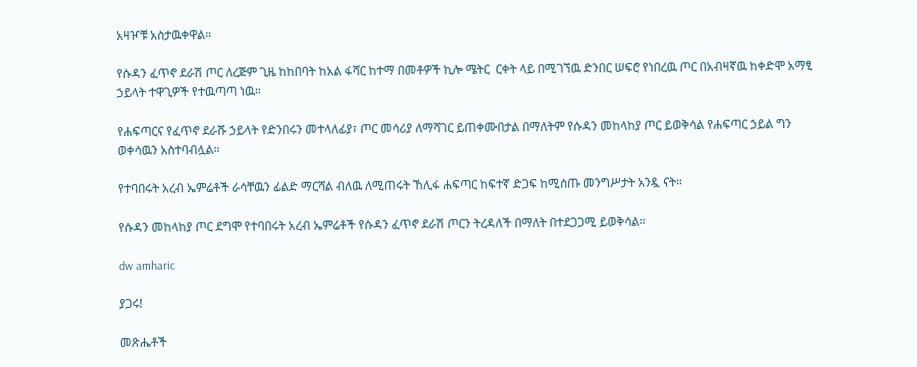አዛዦቹ አስታዉቀዋል።

የሱዳን ፈጥኖ ደራሽ ጦር ለረጅም ጊዜ ከከበባት ከአል ፋሻር ከተማ በመቶዎች ኪሎ ሜትር  ርቀት ላይ በሚገኘዉ ድንበር ሠፍሮ የነበረዉ ጦር በአብዛኛዉ ከቀድሞ አማፂ ኃይላት ተዋጊዎች የተዉጣጣ ነዉ።

የሐፍጣርና የፈጥኖ ደራሹ ኃይላት የድንበሩን መተላለፊያ፣ ጦር መሳሪያ ለማሻገር ይጠቀሙበታል በማለትም የሱዳን መከላከያ ጦር ይወቅሳል የሐፍጣር ኃይል ግን ወቀሳዉን አስተባብሏል።

የተባበሩት አረብ ኤምሬቶች ራሳቸዉን ፊልድ ማርሻል ብለዉ ለሚጠሩት ኸሊፋ ሐፍጣር ከፍተኛ ድጋፍ ከሚሰጡ መንግሥታት አንዷ ናት።

የሱዳን መከላከያ ጦር ደግሞ የተባበሩት አረብ ኤምሬቶች የሱዳን ፈጥኖ ደራሽ ጦርን ትረዳለች በማለት በተደጋጋሚ ይወቅሳል።

dw amharic

ያጋሩ!

መጽሔቶች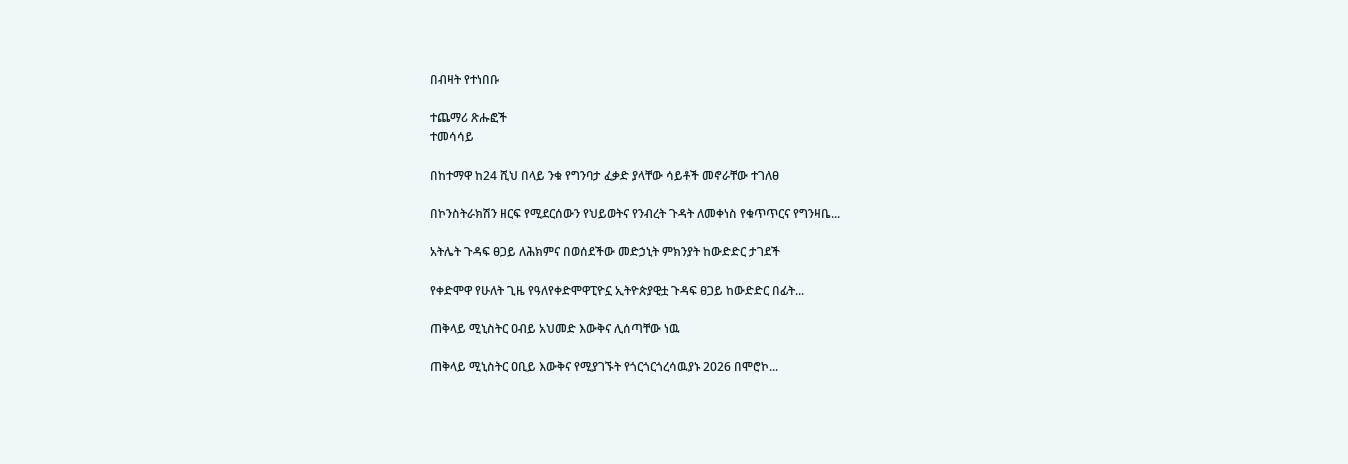በብዛት የተነበቡ

ተጨማሪ ጽሑፎች
ተመሳሳይ

በከተማዋ ከ24 ሺህ በላይ ንቁ የግንባታ ፈቃድ ያላቸው ሳይቶች መኖራቸው ተገለፀ

በኮንስትራክሽን ዘርፍ የሚደርሰውን የህይወትና የንብረት ጉዳት ለመቀነስ የቁጥጥርና የግንዛቤ...

አትሌት ጉዳፍ ፀጋይ ለሕክምና በወሰደችው መድኃኒት ምክንያት ከውድድር ታገደች

የቀድሞዋ የሁለት ጊዜ የዓለየቀድሞዋፒዮኗ ኢትዮጵያዊቷ ጉዳፍ ፀጋይ ከውድድር በፊት...

ጠቅላይ ሚኒስትር ዐብይ አህመድ እውቅና ሊሰጣቸው ነዉ

ጠቅላይ ሚኒስትር ዐቢይ እውቅና የሚያገኙት የጎርጎርጎረሳዉያኑ 2026 በሞሮኮ...